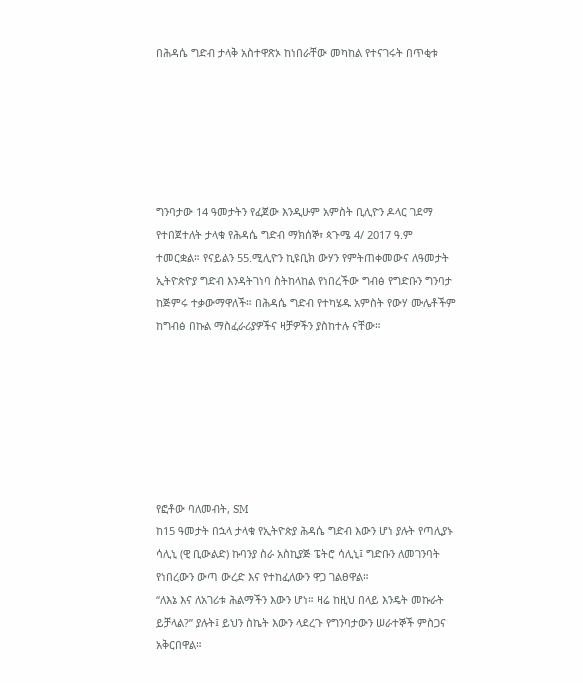በሕዳሴ ግድብ ታላቅ አስተዋጽኦ ከነበራቸው መካከል የተናገሩት በጥቂቱ






ግንባታው 14 ዓመታትን የፈጀው እንዲሁም አምስት ቢሊዮን ዶላር ገደማ የተበጀተለት ታላቁ የሕዳሴ ግድብ ማክሰኞ፣ ጳጉሜ 4/ 2017 ዓ.ም ተመርቋል። የናይልን 55.ሚሊዮን ኪዩቢክ ውሃን የምትጠቀመውና ለዓመታት ኢትዮጵዮያ ግድብ እንዳትገነባ ስትከላከል የነበረችው ግብፅ የግድቡን ግንባታ ከጅምሩ ተቃውማዋለች። በሕዳሴ ግድብ የተካሄዱ አምስት የውሃ ሙሌቶችም ከግብፅ በኩል ማስፈራሪያዎችና ዛቻዎችን ያስከተሉ ናቸው።







የፎቶው ባለመብት, SM
ከ15 ዓመታት በኋላ ታላቁ የኢትዮጵያ ሕዳሴ ግድብ እውን ሆነ ያሉት የጣሊያኑ ሳሊኒ (ዊ ቢውልድ) ኩባንያ ስራ አስኪያጅ ፔትሮ ሳሊኒ፤ ግድቡን ለመገንባት የነበረውን ውጣ ውረድ እና የተከፈለውን ዋጋ ገልፀዋል።
“ለእኔ እና ለአገሪቱ ሕልማችን እውን ሆነ። ዛሬ ከዚህ በላይ እንዴት መኩራት ይቻላል?” ያሉት፤ ይህን ስኬት እውን ላደረጉ የግንባታውን ሠራተኞች ምስጋና አቅርበዋል።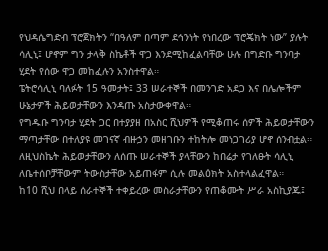የህዳሴግድብ ፕሮጀክትን “በዓለም በጣም ደኅንነት የነበረው ፕሮጄክት ነው” ያሉት ሳሊኒ፤ ሆኖም ግን ታላቅ ስኬቶች ዋጋ እንደሚከፈልባቸው ሁሉ በግድቡ ግንባታ ሂደት የሰው ዋጋ መከፈሉን አንስተዋል።
ፔትሮሳሊኒ ባለፉት 15 ዓመታት፤ 33 ሠራተኞች በመንገድ አደጋ እና በሌሎችም ሁኔታዎች ሕይወታቸውን እንዳጡ አስታውቀዋል።
የግዱቡ ግንባታ ሂደት ጋር በተያያዘ በአስር ሺህዎች የሚቆጠሩ ሰዎች ሕይወታቸውን ማጣታቸው በተለያዩ መገናኛ ብዙኃን መዘገቡን ተከትሎ መነጋገሪያ ሆኖ ሰንብቷል።
ለዚህስኬት ሕይወታቸውን ለሰጡ ሠራተኞች ያላቸውን ከበሬታ የገለፁት ሳሊኒ ለቤተሰቦቻቸውም ትውስታቸው አይጠፋም ሲሉ መልዕክት አስተላልፈዋል።
ከ10 ሺህ በላይ ሰራተኞች ተቀይረው መስራታቸውን የጠቆሙት ሥራ አስኪያጁ፤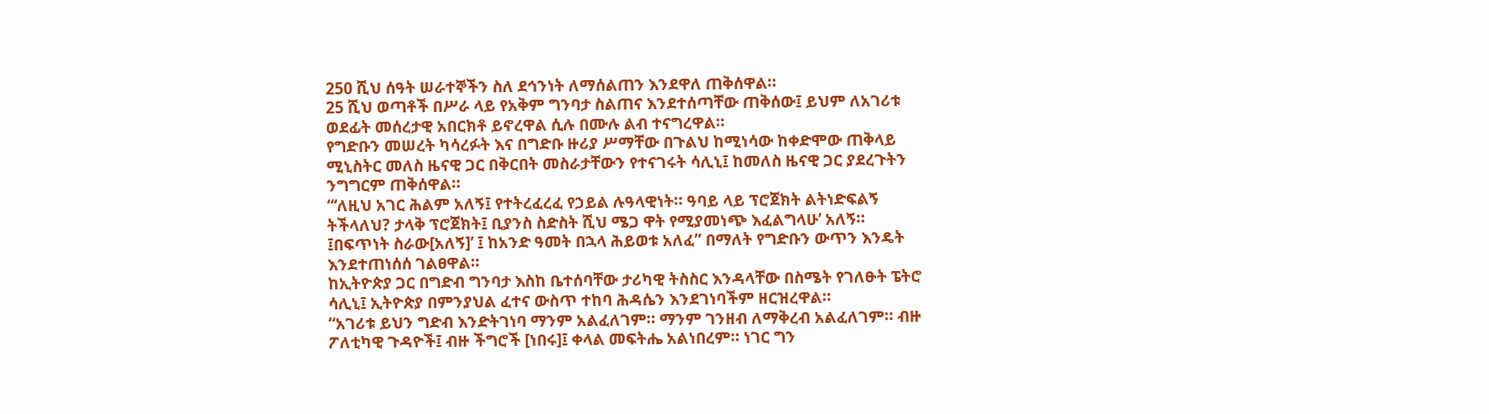250 ሺህ ሰዓት ሠራተኞችን ስለ ደኅንነት ለማሰልጠን እንደዋለ ጠቅሰዋል።
25 ሺህ ወጣቶች በሥራ ላይ የአቅም ግንባታ ስልጠና እንደተሰጣቸው ጠቅሰው፤ ይህም ለአገሪቱ ወደፊት መሰረታዊ አበርክቶ ይኖረዋል ሲሉ በሙሉ ልብ ተናግረዋል።
የግድቡን መሠረት ካሳረፉት እና በግድቡ ዙሪያ ሥማቸው በጉልህ ከሚነሳው ከቀድሞው ጠቅላይ ሚኒስትር መለስ ዜናዊ ጋር በቅርበት መስራታቸውን የተናገሩት ሳሊኒ፤ ከመለስ ዜናዊ ጋር ያደረጉትን ንግግርም ጠቅሰዋል።
“‘ለዚህ አገር ሕልም አለኝ፤ የተትረፈረፈ የኃይል ሉዓላዊነት። ዓባይ ላይ ፕሮጀክት ልትነድፍልኝ ትችላለህ? ታላቅ ፕሮጀክት፤ ቢያንስ ስድስት ሺህ ሜጋ ዋት የሚያመነጭ እፈልግላሁ’ አለኝ። ፤በፍጥነት ስራው[አለኝ]’ ፤ ከአንድ ዓመት በኋላ ሕይወቱ አለፈ” በማለት የግድቡን ውጥን እንዴት እንደተጠነሰሰ ገልፀዋል።
ከኢትዮጵያ ጋር በግድብ ግንባታ እስከ ቤተሰባቸው ታሪካዊ ትስስር እንዳላቸው በስሜት የገለፁት ፔትሮ ሳሊኒ፤ ኢትዮጵያ በምንያህል ፈተና ውስጥ ተከባ ሕዳሴን እንደገነባችም ዘርዝረዋል።
“አገሪቱ ይህን ግድብ እንድትገነባ ማንም አልፈለገም። ማንም ገንዘብ ለማቅረብ አልፈለገም። ብዙ ፖለቲካዊ ጉዳዮች፤ ብዙ ችግሮች [ነበሩ]፤ ቀላል መፍትሔ አልነበረም። ነገር ግን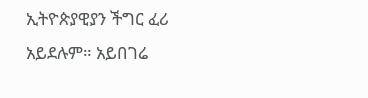ኢትዮጵያዊያን ችግር ፈሪ አይደሉም። አይበገሬ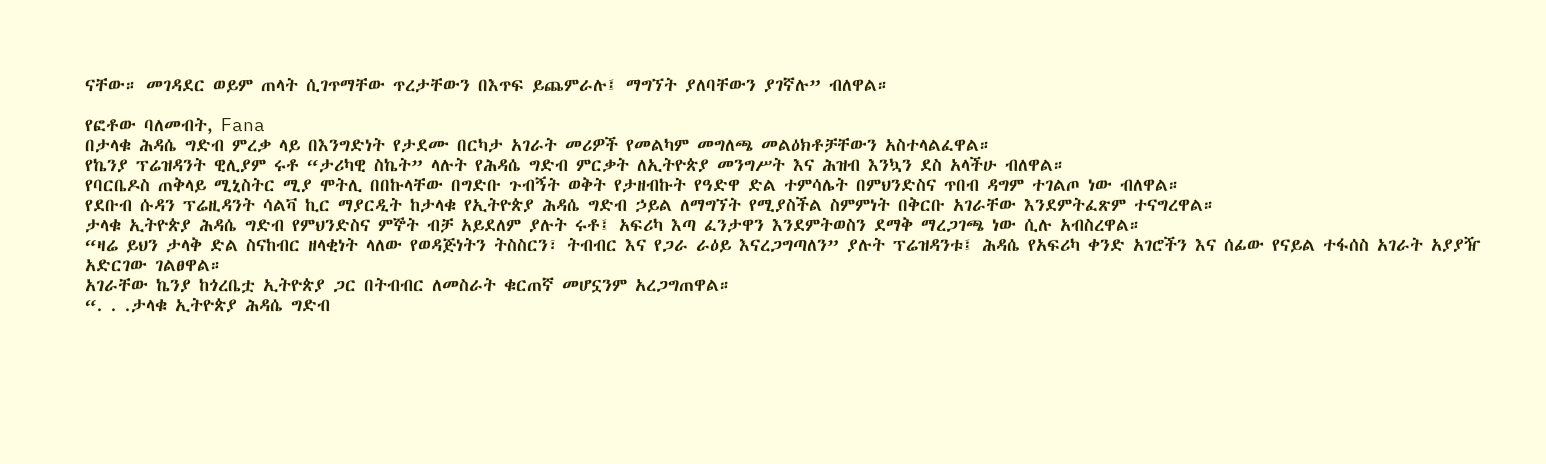ናቸው። መገዳደር ወይም ጠላት ሲገጥማቸው ጥረታቸውን በእጥፍ ይጨምራሉ፤ ማግኘት ያለባቸውን ያገኛሉ” ብለዋል።

የፎቶው ባለመብት, Fana
በታላቁ ሕዳሴ ግድብ ምረቃ ላይ በእንግድነት የታደሙ በርካታ አገራት መሪዎች የመልካም መግለጫ መልዕክቶቻቸውን አስተላልፈዋል።
የኬንያ ፕሬዝዳንት ዊሊያም ሩቶ “ታሪካዊ ስኬት” ላሉት የሕዳሴ ግድብ ምርቃት ለኢትዮጵያ መንግሥት እና ሕዝብ እንኳን ደስ አላችሁ ብለዋል።
የባርቤዶስ ጠቅላይ ሚኒስትር ሚያ ሞትሊ በበኩላቸው በግድቡ ጉብኝት ወቅት የታዘብኩት የዓድዋ ድል ተምሳሌት በምህንድስና ጥበብ ዳግም ተገልጦ ነው ብለዋል።
የደቡብ ሱዳን ፕሬዚዳንት ሳልቫ ኪር ማያርዲት ከታላቁ የኢትዮጵያ ሕዳሴ ግድብ ኃይል ለማግኘት የሚያስችል ስምምነት በቅርቡ አገራቸው እንደምትፈጽም ተናግረዋል።
ታላቁ ኢትዮጵያ ሕዳሴ ግድብ የምህንድስና ምኞት ብቻ አይደለም ያሉት ሩቶ፤ አፍሪካ እጣ ፈንታዋን እንደምትወስን ደማቅ ማረጋገጫ ነው ሲሉ አብስረዋል።
“ዛሬ ይህን ታላቅ ድል ስናከብር ዘላቂነት ላለው የወዳጅነትን ትስስርን፣ ትብብር እና የጋራ ራዕይ እናረጋግጣለን” ያሉት ፕሬዝዳንቱ፤ ሕዳሴ የአፍሪካ ቀንድ አገሮችን እና ሰፊው የናይል ተፋሰስ አገራት አያያዥ አድርገው ገልፀዋል።
አገራቸው ኬንያ ከጎረቤቷ ኢትዮጵያ ጋር በትብብር ለመስራት ቁርጠኛ መሆኗንም አረጋግጠዋል።
“. . .ታላቁ ኢትዮጵያ ሕዳሴ ግድብ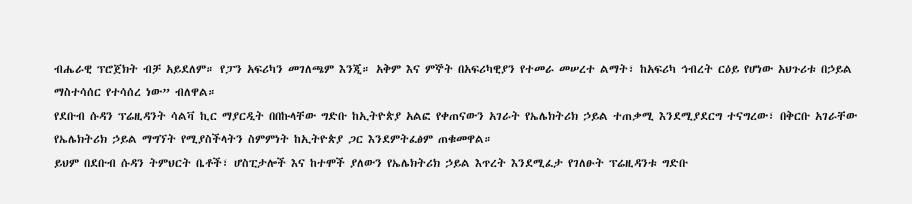ብሔራዊ ፕሮጀክት ብቻ አይደለም። የፓን አፍሪካን መገለጫም እንጂ። አቅም እና ምኞት በአፍሪካዊያን የተመራ መሠረተ ልማት፣ ከአፍሪካ ኅብረት ርዕይ የሆነው አህጉሪቱ በኃይል ማስተሳሰር የተሳሰረ ነው” ብለዋል።
የደቡብ ሱዳን ፕሬዚዳንት ሳልቫ ኪር ማያርዲት በበኩላቸው ግድቡ ከኢትዮጵያ አልፎ የቀጠናውን አገራት የኤሌክትሪክ ኃይል ተጠቃሚ እንደሚያደርግ ተናግረው፣ በቅርቡ አገራቸው የኤሌክትሪክ ኃይል ማግኘት የሚያስችላትን ስምምነት ከኢትዮጵያ ጋር እንደምትፈፅም ጠቁመዋል።
ይህም በደቡብ ሱዳን ትምህርት ቤቶች፣ ሆስፒታሎች እና ከተሞች ያለውን የኤሌክትሪክ ኃይል እጥረት እንደሚፈታ የገለፁት ፕሬዚዳንቱ ግድቡ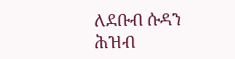ለደቡብ ሱዳን ሕዝብ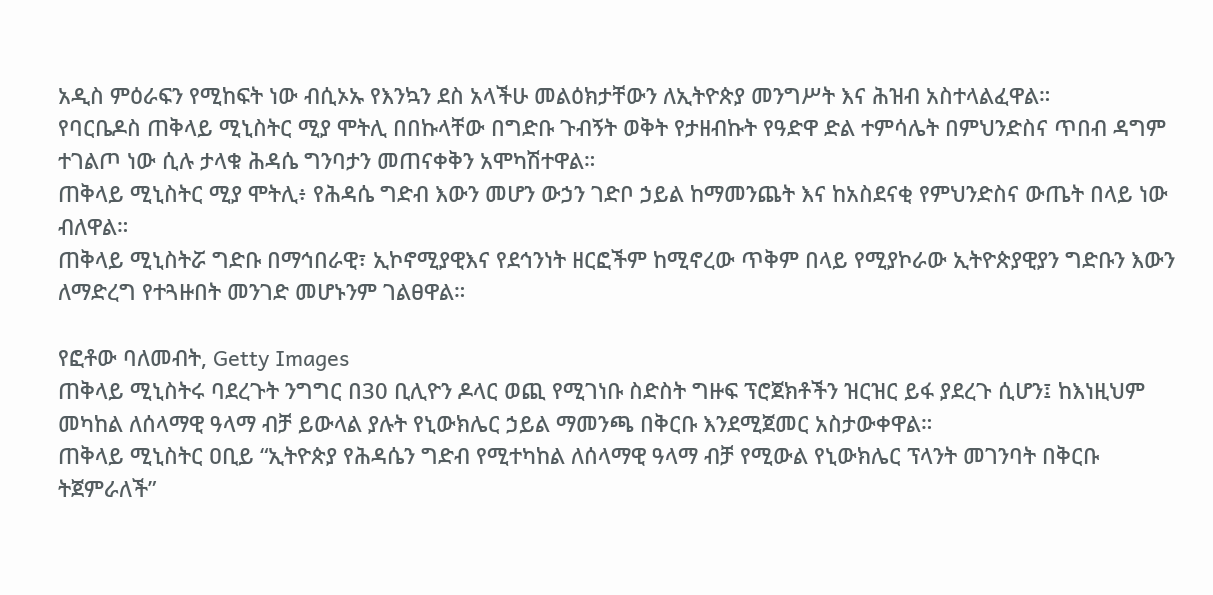አዲስ ምዕራፍን የሚከፍት ነው ብሲኦኡ የእንኳን ደስ አላችሁ መልዕክታቸውን ለኢትዮጵያ መንግሥት እና ሕዝብ አስተላልፈዋል።
የባርቤዶስ ጠቅላይ ሚኒስትር ሚያ ሞትሊ በበኩላቸው በግድቡ ጉብኝት ወቅት የታዘብኩት የዓድዋ ድል ተምሳሌት በምህንድስና ጥበብ ዳግም ተገልጦ ነው ሲሉ ታላቁ ሕዳሴ ግንባታን መጠናቀቅን አሞካሽተዋል።
ጠቅላይ ሚኒስትር ሚያ ሞትሊ፥ የሕዳሴ ግድብ እውን መሆን ውኃን ገድቦ ኃይል ከማመንጨት እና ከአስደናቂ የምህንድስና ውጤት በላይ ነው ብለዋል።
ጠቅላይ ሚኒስትሯ ግድቡ በማኅበራዊ፣ ኢኮኖሚያዊእና የደኅንነት ዘርፎችም ከሚኖረው ጥቅም በላይ የሚያኮራው ኢትዮጵያዊያን ግድቡን እውን ለማድረግ የተጓዙበት መንገድ መሆኑንም ገልፀዋል።

የፎቶው ባለመብት, Getty Images
ጠቅላይ ሚኒስትሩ ባደረጉት ንግግር በ30 ቢሊዮን ዶላር ወጪ የሚገነቡ ስድስት ግዙፍ ፕሮጀክቶችን ዝርዝር ይፋ ያደረጉ ሲሆን፤ ከእነዚህም መካከል ለሰላማዊ ዓላማ ብቻ ይውላል ያሉት የኒውክሌር ኃይል ማመንጫ በቅርቡ እንደሚጀመር አስታውቀዋል።
ጠቅላይ ሚኒስትር ዐቢይ “ኢትዮጵያ የሕዳሴን ግድብ የሚተካከል ለሰላማዊ ዓላማ ብቻ የሚውል የኒውክሌር ፕላንት መገንባት በቅርቡ ትጀምራለች”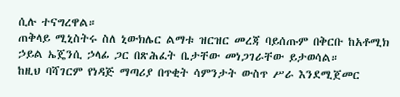ሲሉ ተናግረዋል።
ጠቅላይ ሚኒስትሩ ስለ ኒውክሌር ልማቱ ዝርዝር መረጃ ባይሰጡም በቅርቡ ከአቶሚክ ኃይል ኤጄንሲ ኃላፊ ጋር በጽሕፈት ቤታቸው መነጋገራቸው ይታወሳል።
ከዚህ ባሻገርም የነዳጅ ማጣሪያ በጥቂት ሳምንታት ውስጥ ሥራ እንደሚጀመር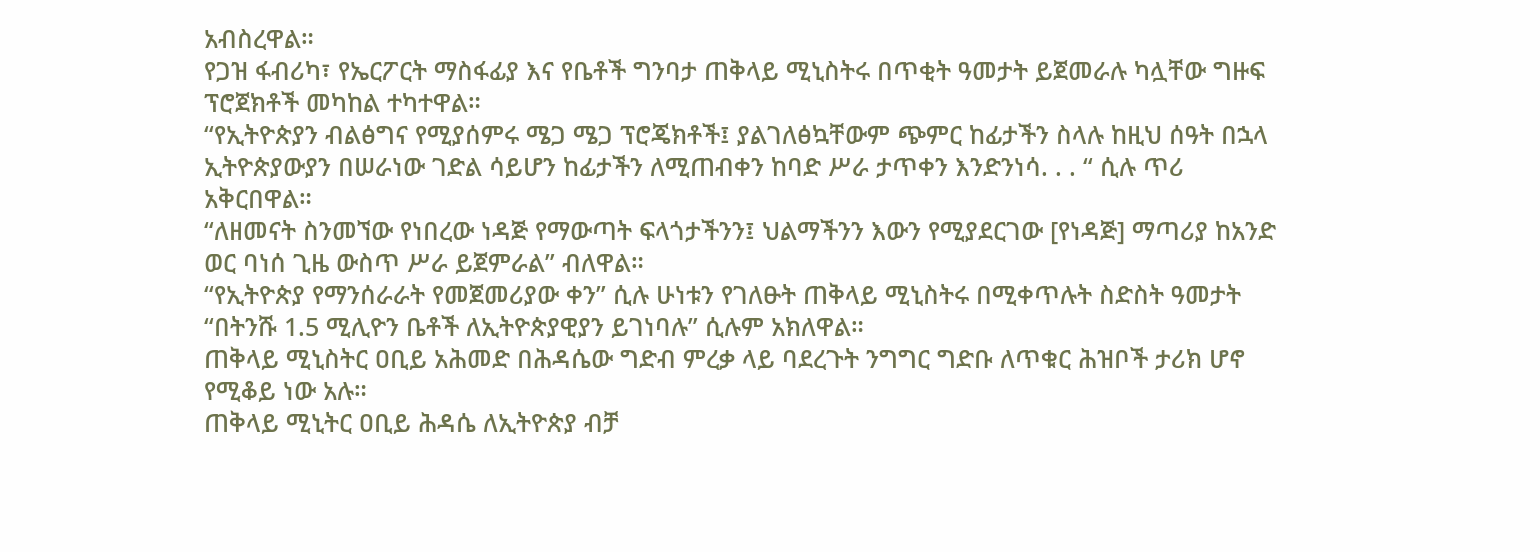አብስረዋል።
የጋዝ ፋብሪካ፣ የኤርፖርት ማስፋፊያ እና የቤቶች ግንባታ ጠቅላይ ሚኒስትሩ በጥቂት ዓመታት ይጀመራሉ ካሏቸው ግዙፍ ፕሮጀክቶች መካከል ተካተዋል።
“የኢትዮጵያን ብልፅግና የሚያሰምሩ ሜጋ ሜጋ ፕሮጄክቶች፤ ያልገለፅኳቸውም ጭምር ከፊታችን ስላሉ ከዚህ ሰዓት በኋላ ኢትዮጵያውያን በሠራነው ገድል ሳይሆን ከፊታችን ለሚጠብቀን ከባድ ሥራ ታጥቀን እንድንነሳ. . . “ ሲሉ ጥሪ አቅርበዋል።
“ለዘመናት ስንመኘው የነበረው ነዳጅ የማውጣት ፍላጎታችንን፤ ህልማችንን እውን የሚያደርገው [የነዳጅ] ማጣሪያ ከአንድ ወር ባነሰ ጊዜ ውስጥ ሥራ ይጀምራል” ብለዋል።
“የኢትዮጵያ የማንሰራራት የመጀመሪያው ቀን” ሲሉ ሁነቱን የገለፁት ጠቅላይ ሚኒስትሩ በሚቀጥሉት ስድስት ዓመታት “በትንሹ 1.5 ሚሊዮን ቤቶች ለኢትዮጵያዊያን ይገነባሉ” ሲሉም አክለዋል።
ጠቅላይ ሚኒስትር ዐቢይ አሕመድ በሕዳሴው ግድብ ምረቃ ላይ ባደረጉት ንግግር ግድቡ ለጥቁር ሕዝቦች ታሪክ ሆኖ የሚቆይ ነው አሉ።
ጠቅላይ ሚኒትር ዐቢይ ሕዳሴ ለኢትዮጵያ ብቻ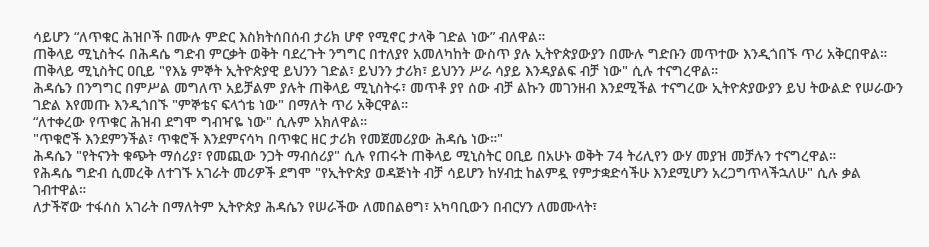ሳይሆን “ለጥቁር ሕዝቦች በሙሉ ምድር እስክትሰበሰብ ታሪክ ሆኖ የሚኖር ታላቅ ገድል ነው” ብለዋል።
ጠቅላይ ሚኒስትሩ በሕዳሴ ግድብ ምርቃት ወቅት ባደረጉት ንግግር በተለያየ አመለካከት ውስጥ ያሉ ኢትዮጵያውያን በሙሉ ግድቡን መጥተው እንዲጎበኙ ጥሪ አቅርበዋል።
ጠቅላይ ሚኒስትር ዐቢይ "የእኔ ምኞት ኢትዮጵያዊ ይህንን ገድል፣ ይህንን ታሪክ፣ ይህንን ሥራ ሳያይ እንዳያልፍ ብቻ ነው" ሲሉ ተናግረዋል።
ሕዳሴን በንግግር በምሥል መግለጥ አይቻልም ያሉት ጠቅላይ ሚኒስትሩ፣ መጥቶ ያየ ሰው ብቻ ልኩን መገንዘብ እንደሚችል ተናግረው ኢትዮጵያውያን ይህ ትውልድ የሠራውን ገድል እየመጡ እንዲጎበኙ "ምኞቴና ፍላጎቴ ነው" በማለት ጥሪ አቅርዋል።
“ለተቀረው የጥቁር ሕዝብ ደግሞ ግብዣዬ ነው" ሲሉም አክለዋል።
"ጥቁሮች እንደምንችል፣ ጥቁሮች እንደምናሳካ በጥቁር ዘር ታሪክ የመጀመሪያው ሕዳሴ ነው።"
ሕዳሴን "የትናንት ቁጭት ማሰሪያ፣ የመጪው ንጋት ማብሰሪያ" ሲሉ የጠሩት ጠቅላይ ሚኒስትር ዐቢይ በአሁኑ ወቅት 74 ትሪሊየን ውሃ መያዝ መቻሉን ተናግረዋል።
የሕዳሴ ግድብ ሲመረቅ ለተገኙ አገራት መሪዎች ደግሞ "የኢትዮጵያ ወዳጅነት ብቻ ሳይሆን ከሃብቷ ከልምዷ የምታቋድሳችሁ እንደሚሆን አረጋግጥላችኋለሁ" ሲሉ ቃል ገብተዋል።
ለታችኛው ተፋሰስ አገራት በማለትም ኢትዮጵያ ሕዳሴን የሠራችው ለመበልፀግ፣ አካባቢውን በብርሃን ለመሙላት፣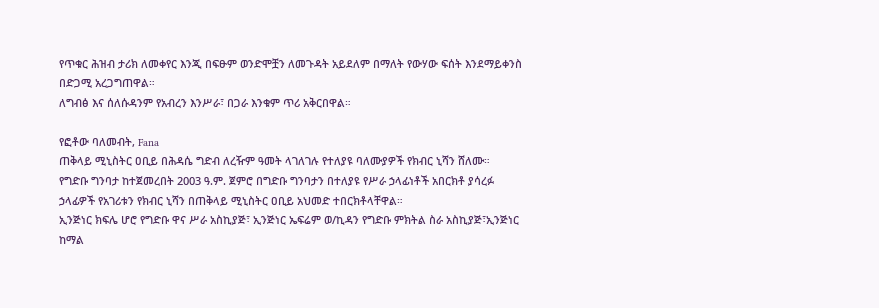የጥቁር ሕዝብ ታሪክ ለመቀየር እንጂ በፍፁም ወንድሞቿን ለመጉዳት አይደለም በማለት የውሃው ፍሰት እንደማይቀንስ በድጋሚ አረጋግጠዋል።
ለግብፅ እና ሰለሱዳንም የአብረን እንሥራ፣ በጋራ እንቁም ጥሪ አቅርበዋል።

የፎቶው ባለመብት, Fana
ጠቅላይ ሚኒስትር ዐቢይ በሕዳሴ ግድብ ለረዥም ዓመት ላገለገሉ የተለያዩ ባለሙያዎች የክብር ኒሻን ሸለሙ።
የግድቡ ግንባታ ከተጀመረበት 2003 ዓ.ም. ጀምሮ በግድቡ ግንባታን በተለያዩ የሥራ ኃላፊነቶች አበርክቶ ያሳረፉ ኃላፊዎች የአገሪቱን የክብር ኒሻን በጠቅላይ ሚኒስትር ዐቢይ አህመድ ተበርክቶላቸዋል።
ኢንጅነር ክፍሌ ሆሮ የግድቡ ዋና ሥራ አስኪያጅ፣ ኢንጅነር ኤፍሬም ወ/ኪዳን የግድቡ ምክትል ስራ አስኪያጅ፣ኢንጅነር ከማል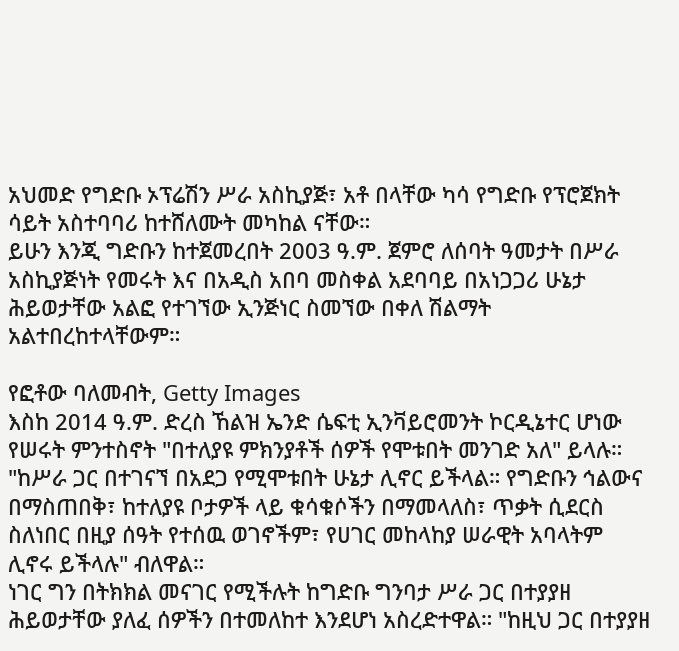አህመድ የግድቡ ኦፕሬሽን ሥራ አስኪያጅ፣ አቶ በላቸው ካሳ የግድቡ የፕሮጀክት ሳይት አስተባባሪ ከተሸለሙት መካከል ናቸው።
ይሁን እንጂ ግድቡን ከተጀመረበት 2003 ዓ.ም. ጀምሮ ለሰባት ዓመታት በሥራ አስኪያጅነት የመሩት እና በአዲስ አበባ መስቀል አደባባይ በአነጋጋሪ ሁኔታ ሕይወታቸው አልፎ የተገኘው ኢንጅነር ስመኘው በቀለ ሽልማት አልተበረከተላቸውም።

የፎቶው ባለመብት, Getty Images
እስከ 2014 ዓ.ም. ድረስ ኸልዝ ኤንድ ሴፍቲ ኢንቫይሮመንት ኮርዲኔተር ሆነው የሠሩት ምንተስኖት "በተለያዩ ምክንያቶች ሰዎች የሞቱበት መንገድ አለ" ይላሉ።
"ከሥራ ጋር በተገናኘ በአደጋ የሚሞቱበት ሁኔታ ሊኖር ይችላል። የግድቡን ኅልውና በማስጠበቅ፣ ከተለያዩ ቦታዎች ላይ ቁሳቁሶችን በማመላለስ፣ ጥቃት ሲደርስ ስለነበር በዚያ ሰዓት የተሰዉ ወገኖችም፣ የሀገር መከላከያ ሠራዊት አባላትም ሊኖሩ ይችላሉ" ብለዋል።
ነገር ግን በትክክል መናገር የሚችሉት ከግድቡ ግንባታ ሥራ ጋር በተያያዘ ሕይወታቸው ያለፈ ሰዎችን በተመለከተ እንደሆነ አስረድተዋል። "ከዚህ ጋር በተያያዘ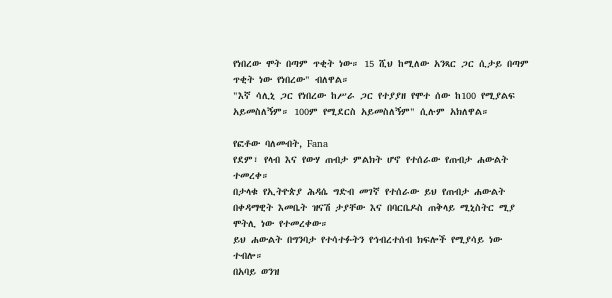የነበረው ሞት በጣም ጥቂት ነው። 15 ሺህ ከሚለው አንጻር ጋር ሲታይ በጣም ጥቂት ነው የነበረው" ብለዋል።
"እኛ ሳሊኒ ጋር የነበረው ከሥራ ጋር የተያያዘ የሞተ ሰው ከ100 የሚያልፍ አይመስለኝም። 100ም የሚደርስ አይመስለኝም" ሲሉም አክለዋል።

የፎቶው ባለመብት, Fana
የደም፣ የላብ እና የውሃ ጠብታ ምልክት ሆኖ የተሰራው የጠብታ ሐውልት ተመረቀ።
በታላቁ የኢትዮጵያ ሕዳሴ ግድብ መገኛ የተሰራው ይህ የጠብታ ሐውልት በቀዳማዊት እመቤት ዝናሽ ታያቸው እና በባርቤዶስ ጠቅላይ ሚኒስትር ሚያ ሞትሊ ነው የተመረቀው።
ይህ ሐውልት በግንባታ የተሳተፉትን የኅብረተሰብ ክፍሎች የሚያሳይ ነው ተብሎ።
በአባይ ወንዝ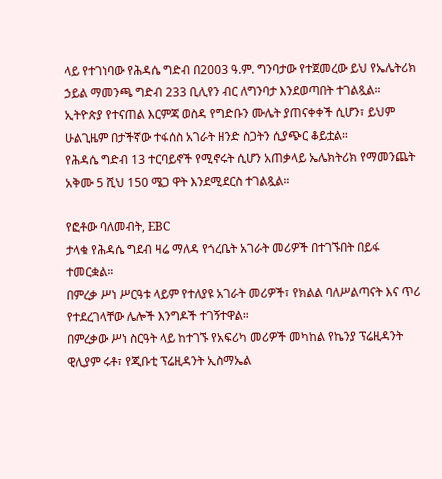ላይ የተገነባው የሕዳሴ ግድብ በ2003 ዓ.ም. ግንባታው የተጀመረው ይህ የኤሌትሪክ ኃይል ማመንጫ ግድብ 233 ቢሊየን ብር ለግንባታ እንደወጣበት ተገልጿል።
ኢትዮጵያ የተናጠል እርምጃ ወስዳ የግድቡን ሙሌት ያጠናቀቀች ሲሆን፣ ይህም ሁልጊዜም በታችኛው ተፋሰስ አገራት ዘንድ ስጋትን ሲያጭር ቆይቷል።
የሕዳሴ ግድብ 13 ተርባይኖች የሚኖሩት ሲሆን አጠቃላይ ኤሌክትሪክ የማመንጨት አቅሙ 5 ሺህ 150 ሜጋ ዋት እንደሚደርስ ተገልጿል።

የፎቶው ባለመብት, EBC
ታላቁ የሕዳሴ ግደብ ዛሬ ማለዳ የጎረቤት አገራት መሪዎች በተገኙበት በይፋ ተመርቋል።
በምረቃ ሥነ ሥርዓቱ ላይም የተለያዩ አገራት መሪዎች፣ የክልል ባለሥልጣናት እና ጥሪ የተደረገላቸው ሌሎች እንግዶች ተገኝተዋል።
በምረቃው ሥነ ስርዓት ላይ ከተገኙ የአፍሪካ መሪዎች መካከል የኬንያ ፕሬዚዳንት ዊሊያም ሩቶ፣ የጂቡቲ ፕሬዚዳንት ኢስማኤል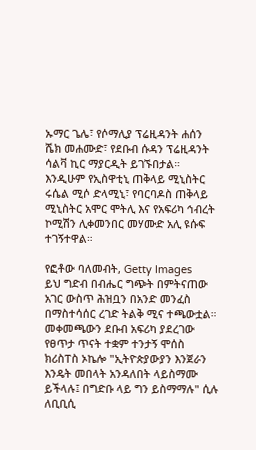ኡማር ጌሌ፣ የሶማሊያ ፕሬዚዳንት ሐሰን ሼክ መሐሙድ፣ የደቡብ ሱዳን ፕሬዚዳንት ሳልቫ ኪር ማያርዲት ይገኙበታል።
እንዲሁም የኢስዋቲኒ ጠቅላይ ሚኒስትር ሩሴል ሚሶ ድላሚኒ፣ የባርባዶስ ጠቅላይ ሚኒስትር አሞር ሞትሊ እና የአፍሪካ ኅብረት ኮሚሽን ሊቀመንበር መሃሙድ አሊ ዩሱፍ ተገኝተዋል።

የፎቶው ባለመብት, Getty Images
ይህ ግድብ በብሔር ግጭት በምትናጠው አገር ውስጥ ሕዝቧን በአንድ መንፈስ በማስተሳሰር ረገድ ትልቅ ሚና ተጫውቷል።
መቀመጫውን ደቡብ አፍሪካ ያደረገው የፀጥታ ጥናት ተቋም ተንታኝ ሞሰስ ክሪስፐስ ኦኬሎ "ኢትዮጵያውያን እንጀራን እንዴት መበላት አንዳለበት ላይስማሙ ይችላሉ፤ በግድቡ ላይ ግን ይስማማሉ" ሲሉ ለቢቢሲ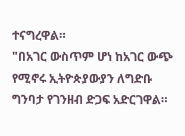ተናግረዋል።
"በአገር ውስጥም ሆነ ከአገር ውጭ የሚኖሩ ኢትዮጵያውያን ለግድቡ ግንባታ የገንዘብ ድጋፍ አድርገዋል።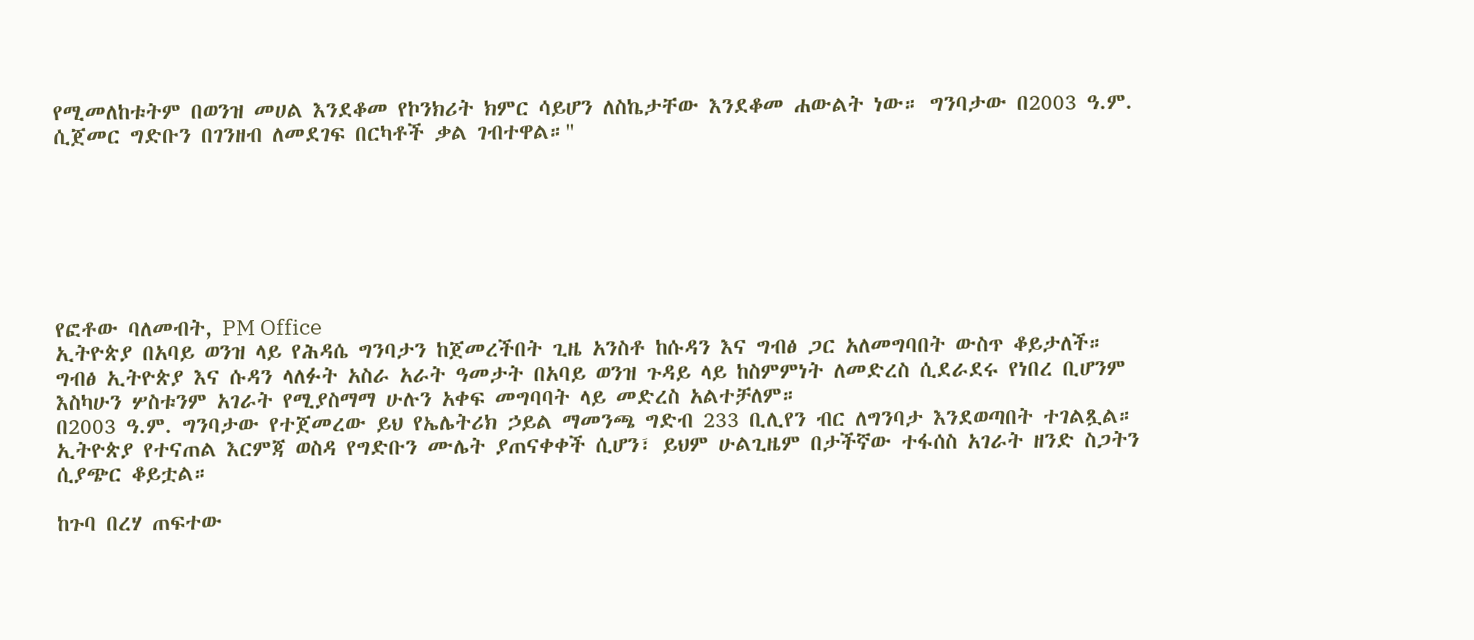የሚመለከቱትም በወንዝ መሀል እንደቆመ የኮንክሪት ክምር ሳይሆን ለስኬታቸው እንደቆመ ሐውልት ነው። ግንባታው በ2003 ዓ.ም. ሲጀመር ግድቡን በገንዘብ ለመደገፍ በርካቶች ቃል ገብተዋል።"







የፎቶው ባለመብት, PM Office
ኢትዮጵያ በአባይ ወንዝ ላይ የሕዳሴ ግንባታን ከጀመረችበት ጊዜ አንስቶ ከሱዳን እና ግብፅ ጋር አለመግባበት ውስጥ ቆይታለች።
ግብፅ ኢትዮጵያ እና ሱዳን ላለፉት አስራ አራት ዓመታት በአባይ ወንዝ ጉዳይ ላይ ከስምምነት ለመድረስ ሲደራደሩ የነበረ ቢሆንም እስካሁን ሦስቱንም አገራት የሚያስማማ ሁሉን አቀፍ መግባባት ላይ መድረስ አልተቻለም።
በ2003 ዓ.ም. ግንባታው የተጀመረው ይህ የኤሌትሪክ ኃይል ማመንጫ ግድብ 233 ቢሊየን ብር ለግንባታ እንደወጣበት ተገልጿል።
ኢትዮጵያ የተናጠል እርምጃ ወስዳ የግድቡን ሙሌት ያጠናቀቀች ሲሆን፣ ይህም ሁልጊዜም በታችኛው ተፋሰስ አገራት ዘንድ ስጋትን ሲያጭር ቆይቷል።

ከጉባ በረሃ ጠፍተው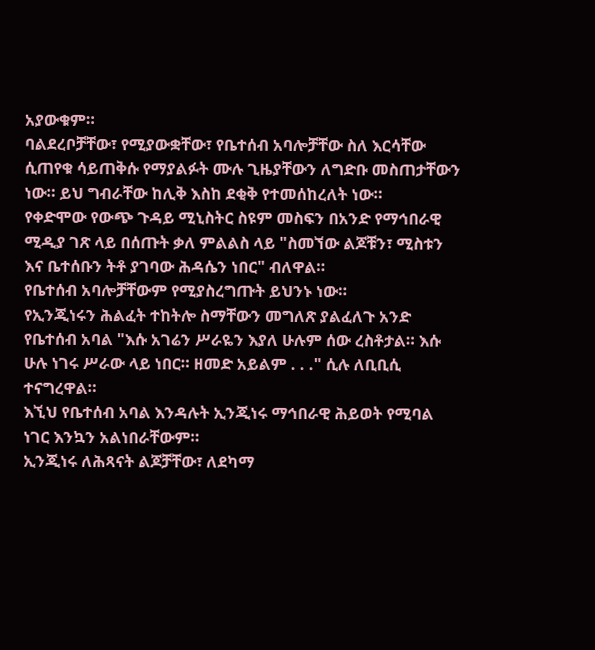አያውቁም።
ባልደረቦቻቸው፣ የሚያውቋቸው፣ የቤተሰብ አባሎቻቸው ስለ እርሳቸው ሲጠየቁ ሳይጠቅሱ የማያልፉት ሙሉ ጊዜያቸውን ለግድቡ መስጠታቸውን ነው። ይህ ግብራቸው ከሊቅ እስከ ደቂቅ የተመሰከረለት ነው።
የቀድሞው የውጭ ጉዳይ ሚኒስትር ስዩም መስፍን በአንድ የማኅበራዊ ሚዲያ ገጽ ላይ በሰጡት ቃለ ምልልስ ላይ "ስመኘው ልጆቹን፣ ሚስቱን እና ቤተሰቡን ትቶ ያገባው ሕዳሴን ነበር" ብለዋል።
የቤተሰብ አባሎቻቸውም የሚያስረግጡት ይህንኑ ነው።
የኢንጂነሩን ሕልፈት ተከትሎ ስማቸውን መግለጽ ያልፈለጉ አንድ የቤተሰብ አባል "እሱ አገሬን ሥራዬን እያለ ሁሉም ሰው ረስቶታል። እሱ ሁሉ ነገሩ ሥራው ላይ ነበር። ዘመድ አይልም . . ." ሲሉ ለቢቢሲ ተናግረዋል።
እኚህ የቤተሰብ አባል እንዳሉት ኢንጂነሩ ማኅበራዊ ሕይወት የሚባል ነገር እንኳን አልነበራቸውም።
ኢንጂነሩ ለሕጻናት ልጆቻቸው፣ ለደካማ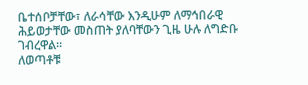ቤተሰቦቻቸው፣ ለራሳቸው እንዲሁም ለማኅበራዊ ሕይወታቸው መስጠት ያለባቸውን ጊዜ ሁሉ ለግድቡ ገብረዋል።
ለወጣቶቹ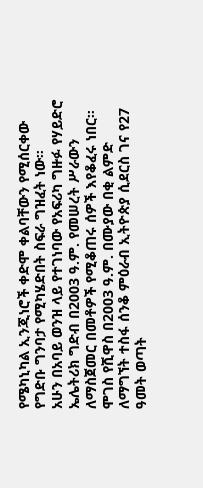የሜካኒካል ኢንጂነሮች ቀድሞ ቀልባቸውን የሚሰርቀው የግድቡ ግንባታ የሚካሄድበት ስፍራ ግዝፈት ነው።
አሁን በአባይ ወንዝ ላይ የተገነባው የአፍሪካ ግዙፉ የሃይድሮ ኤሌትሪክ ግድብ በ2003 ዓ.ም. የመሠረት ሥራውን ለማስጀመር በመቶዎች የሚቆጠሩ ሰዎች እየቆፈሩ ነበር።
ሞገስ የሺዋስ በ2003 ዓ.ም. በሙያው በቂ ልምድ ለማግኘት ተስፋ ሰንቆ ምዕራብ ኢትዮጵያ ሲደርስ ገና የ27 ዓመት ወጣት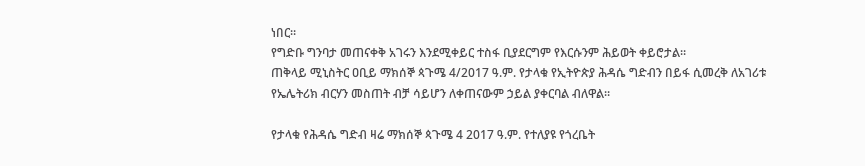ነበር።
የግድቡ ግንባታ መጠናቀቅ አገሩን እንደሚቀይር ተስፋ ቢያደርግም የእርሱንም ሕይወት ቀይሮታል።
ጠቅላይ ሚኒስትር ዐቢይ ማክሰኞ ጳጉሜ 4/2017 ዓ.ም. የታላቁ የኢትዮጵያ ሕዳሴ ግድብን በይፋ ሲመረቅ ለአገሪቱ የኤሌትሪክ ብርሃን መስጠት ብቻ ሳይሆን ለቀጠናውም ኃይል ያቀርባል ብለዋል።

የታላቁ የሕዳሴ ግድብ ዛሬ ማክሰኞ ጳጉሜ 4 2017 ዓ.ም. የተለያዩ የጎረቤት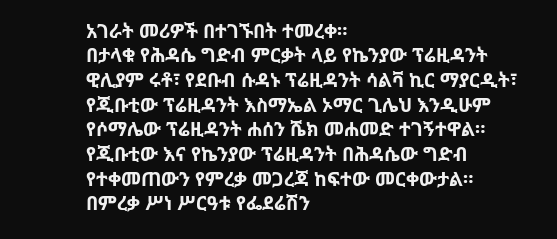አገራት መሪዎች በተገኙበት ተመረቀ።
በታላቁ የሕዳሴ ግድብ ምርቃት ላይ የኬንያው ፕሬዚዳንት ዊሊያም ሩቶ፣ የደቡብ ሱዳኑ ፕሬዚዳንት ሳልቫ ኪር ማያርዲት፣ የጂቡቲው ፕሬዚዳንት እስማኤል ኦማር ጊሌህ እንዲሁም የሶማሌው ፕሬዚዳንት ሐሰን ሼክ መሐመድ ተገኝተዋል።
የጂቡቲው እና የኬንያው ፕሬዚዳንት በሕዳሴው ግድብ የተቀመጠውን የምረቃ መጋረጃ ከፍተው መርቀውታል።
በምረቃ ሥነ ሥርዓቱ የፌደሬሽን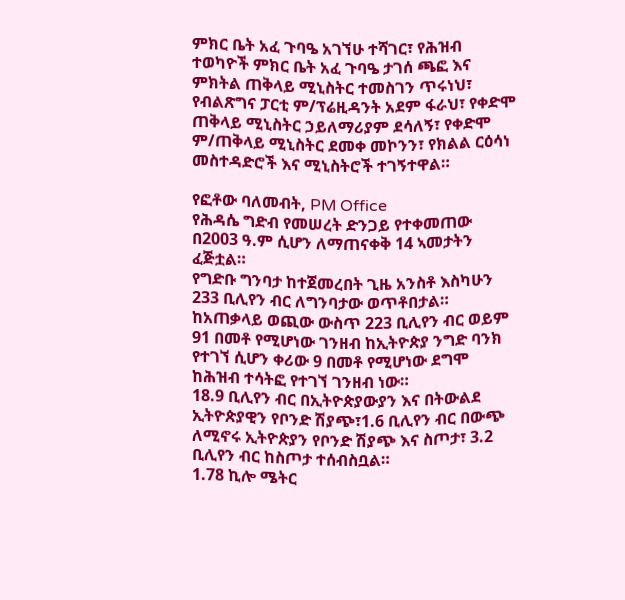ምክር ቤት አፈ ጉባዔ አገኘሁ ተሻገር፣ የሕዝብ ተወካዮች ምክር ቤት አፈ ጉባዔ ታገሰ ጫፎ እና ምክትል ጠቅላይ ሚኒስትር ተመስገን ጥሩነህ፣ የብልጽግና ፓርቲ ም/ፕሬዚዳንት አደም ፋራህ፣ የቀድሞ ጠቅላይ ሚኒስትር ኃይለማሪያም ደሳለኝ፣ የቀድሞ ም/ጠቅላይ ሚኒስትር ደመቀ መኮንን፣ የክልል ርዕሳነ መስተዳድሮች እና ሚኒስትሮች ተገኝተዋል።

የፎቶው ባለመብት, PM Office
የሕዳሴ ግድብ የመሠረት ድንጋይ የተቀመጠው በ2003 ዓ.ም ሲሆን ለማጠናቀቅ 14 ኣመታትን ፈጅቷል።
የግድቡ ግንባታ ከተጀመረበት ጊዜ አንስቶ እስካሁን 233 ቢሊየን ብር ለግንባታው ወጥቶበታል።
ከአጠቃላይ ወጪው ውስጥ 223 ቢሊየን ብር ወይም 91 በመቶ የሚሆነው ገንዘብ ከኢትዮጵያ ንግድ ባንክ የተገኘ ሲሆን ቀሪው 9 በመቶ የሚሆነው ደግሞ ከሕዝብ ተሳትፎ የተገኘ ገንዘብ ነው።
18.9 ቢሊየን ብር በኢትዮጵያውያን እና በትውልደ ኢትዮጵያዊን የቦንድ ሽያጭ፣1.6 ቢሊየን ብር በውጭ ለሚኖሩ ኢትዮጵያን የቦንድ ሽያጭ እና ስጦታ፣ 3.2 ቢሊየን ብር ከስጦታ ተሰብስቧል።
1.78 ኪሎ ሜትር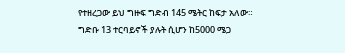የተዘረጋው ይህ ግዙፍ ግድብ 145 ሜትር ከፍታ አለው።
ግድቡ 13 ተርባይኖች ያሉት ሲሆን ከ5000 ሜጋ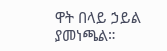ዋት በላይ ኃይል ያመነጫል።